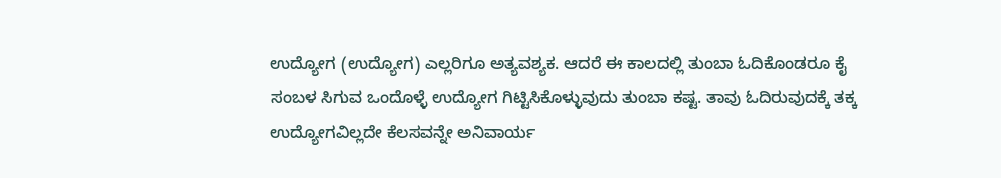ಉದ್ಯೋಗ (ಉದ್ಯೋಗ) ಎಲ್ಲರಿಗೂ ಅತ್ಯವಶ್ಯಕ. ಆದರೆ ಈ ಕಾಲದಲ್ಲಿ ತುಂಬಾ ಓದಿಕೊಂಡರೂ ಕೈ ಸಂಬಳ ಸಿಗುವ ಒಂದೊಳ್ಳೆ ಉದ್ಯೋಗ ಗಿಟ್ಟಿಸಿಕೊಳ್ಳುವುದು ತುಂಬಾ ಕಷ್ಟ. ತಾವು ಓದಿರುವುದಕ್ಕೆ ತಕ್ಕ ಉದ್ಯೋಗವಿಲ್ಲದೇ ಕೆಲಸವನ್ನೇ ಅನಿವಾರ್ಯ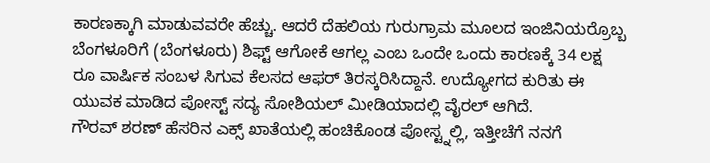ಕಾರಣಕ್ಕಾಗಿ ಮಾಡುವವರೇ ಹೆಚ್ಚು. ಆದರೆ ದೆಹಲಿಯ ಗುರುಗ್ರಾಮ ಮೂಲದ ಇಂಜಿನಿಯರ್ರೊಬ್ಬ ಬೆಂಗಳೂರಿಗೆ (ಬೆಂಗಳೂರು) ಶಿಫ್ಟ್ ಆಗೋಕೆ ಆಗಲ್ಲ ಎಂಬ ಒಂದೇ ಒಂದು ಕಾರಣಕ್ಕೆ 34 ಲಕ್ಷ ರೂ ವಾರ್ಷಿಕ ಸಂಬಳ ಸಿಗುವ ಕೆಲಸದ ಆಫರ್ ತಿರಸ್ಕರಿಸಿದ್ದಾನೆ. ಉದ್ಯೋಗದ ಕುರಿತು ಈ ಯುವಕ ಮಾಡಿದ ಪೋಸ್ಟ್ ಸದ್ಯ ಸೋಶಿಯಲ್ ಮೀಡಿಯಾದಲ್ಲಿ ವೈರಲ್ ಆಗಿದೆ.
ಗೌರವ್ ಶರಣ್ ಹೆಸರಿನ ಎಕ್ಸ್ ಖಾತೆಯಲ್ಲಿ ಹಂಚಿಕೊಂಡ ಪೋಸ್ಟ್ನಲ್ಲಿ, ಇತ್ತೀಚೆಗೆ ನನಗೆ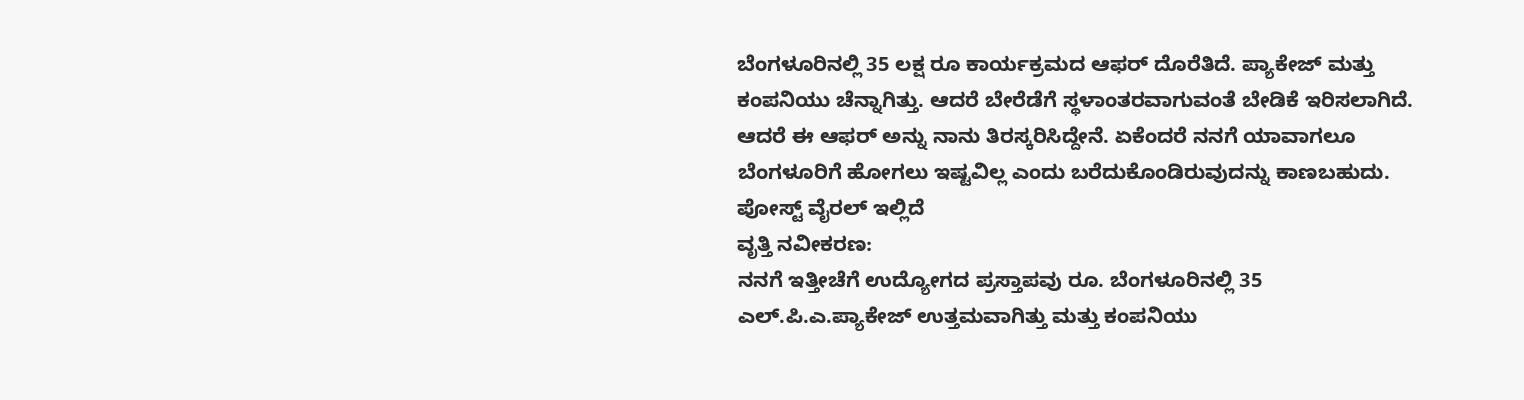ಬೆಂಗಳೂರಿನಲ್ಲಿ 35 ಲಕ್ಷ ರೂ ಕಾರ್ಯಕ್ರಮದ ಆಫರ್ ದೊರೆತಿದೆ. ಪ್ಯಾಕೇಜ್ ಮತ್ತು ಕಂಪನಿಯು ಚೆನ್ನಾಗಿತ್ತು. ಆದರೆ ಬೇರೆಡೆಗೆ ಸ್ಥಳಾಂತರವಾಗುವಂತೆ ಬೇಡಿಕೆ ಇರಿಸಲಾಗಿದೆ. ಆದರೆ ಈ ಆಫರ್ ಅನ್ನು ನಾನು ತಿರಸ್ಕರಿಸಿದ್ದೇನೆ. ಏಕೆಂದರೆ ನನಗೆ ಯಾವಾಗಲೂ ಬೆಂಗಳೂರಿಗೆ ಹೋಗಲು ಇಷ್ಟವಿಲ್ಲ ಎಂದು ಬರೆದುಕೊಂಡಿರುವುದನ್ನು ಕಾಣಬಹುದು.
ಪೋಸ್ಟ್ ವೈರಲ್ ಇಲ್ಲಿದೆ
ವೃತ್ತಿ ನವೀಕರಣ:
ನನಗೆ ಇತ್ತೀಚೆಗೆ ಉದ್ಯೋಗದ ಪ್ರಸ್ತಾಪವು ರೂ. ಬೆಂಗಳೂರಿನಲ್ಲಿ 35 ಎಲ್.ಪಿ.ಎ.ಪ್ಯಾಕೇಜ್ ಉತ್ತಮವಾಗಿತ್ತು ಮತ್ತು ಕಂಪನಿಯು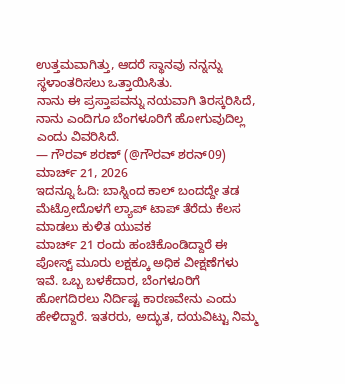ಉತ್ತಮವಾಗಿತ್ತು, ಆದರೆ ಸ್ಥಾನವು ನನ್ನನ್ನು ಸ್ಥಳಾಂತರಿಸಲು ಒತ್ತಾಯಿಸಿತು.
ನಾನು ಈ ಪ್ರಸ್ತಾಪವನ್ನು ನಯವಾಗಿ ತಿರಸ್ಕರಿಸಿದೆ, ನಾನು ಎಂದಿಗೂ ಬೆಂಗಳೂರಿಗೆ ಹೋಗುವುದಿಲ್ಲ ಎಂದು ವಿವರಿಸಿದೆ.
— ಗೌರವ್ ಶರಣ್ (@ಗೌರವ್ ಶರನ್09) ಮಾರ್ಚ್ 21, 2026
ಇದನ್ನೂ ಓದಿ: ಬಾಸ್ನಿಂದ ಕಾಲ್ ಬಂದದ್ದೇ ತಡ ಮೆಟ್ರೋದೊಳಗೆ ಲ್ಯಾಪ್ ಟಾಪ್ ತೆರೆದು ಕೆಲಸ ಮಾಡಲು ಕುಳಿತ ಯುವಕ
ಮಾರ್ಚ್ 21 ರಂದು ಹಂಚಿಕೊಂಡಿದ್ದಾರೆ ಈ ಪೋಸ್ಟ್ ಮೂರು ಲಕ್ಷಕ್ಕೂ ಅಧಿಕ ವೀಕ್ಷಣೆಗಳು ಇವೆ. ಒಬ್ಬ ಬಳಕೆದಾರ, ಬೆಂಗಳೂರಿಗೆ ಹೋಗದಿರಲು ನಿರ್ದಿಷ್ಟ ಕಾರಣವೇನು ಎಂದು ಹೇಳಿದ್ದಾರೆ. ಇತರರು, ಅದ್ಭುತ, ದಯವಿಟ್ಟು ನಿಮ್ಮ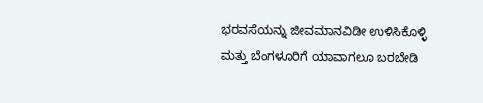ಭರವಸೆಯನ್ನು ಜೀವಮಾನವಿಡೀ ಉಳಿಸಿಕೊಳ್ಳಿ ಮತ್ತು ಬೆಂಗಳೂರಿಗೆ ಯಾವಾಗಲೂ ಬರಬೇಡಿ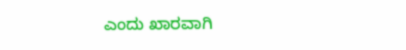ಎಂದು ಖಾರವಾಗಿ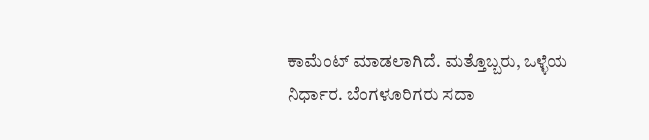ಕಾಮೆಂಟ್ ಮಾಡಲಾಗಿದೆ. ಮತ್ತೊಬ್ಬರು, ಒಳ್ಳೆಯ ನಿರ್ಧಾರ. ಬೆಂಗಳೂರಿಗರು ಸದಾ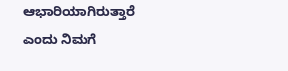ಆಭಾರಿಯಾಗಿರುತ್ತಾರೆ ಎಂದು ನಿಮಗೆ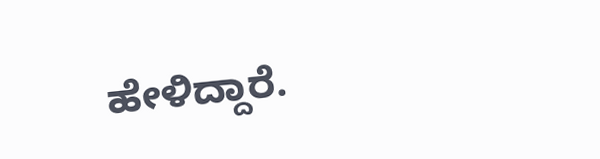ಹೇಳಿದ್ದಾರೆ.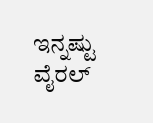ಇನ್ನಷ್ಟು ವೈರಲ್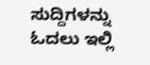ಸುದ್ದಿಗಳನ್ನು ಓದಲು ಇಲ್ಲಿ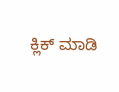ಕ್ಲಿಕ್ ಮಾಡಿ